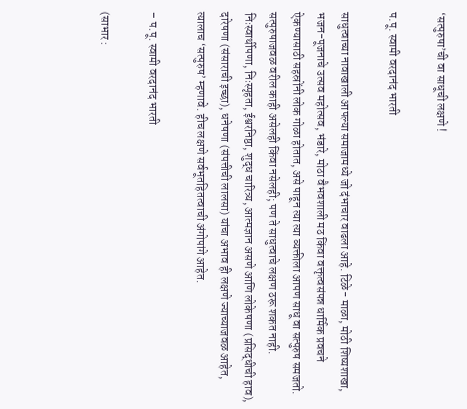‘सत्पुरुषा’ची वा साधूची लक्षणे !

प.पू. स्वामी वरदानंद भारती

साधुत्वाच्या नावाखाली आपल्या समाजामध्ये जो दंभाचार वाढला आहे. टिळे- माळा, मोठी शिष्यशाखा, भजन-पूजनाचे उत्सव महोत्सव, भंडारे, मोठा वैभवशाली मठ किंवा वक्तृत्वसंपन्न धार्मिक प्रवचने ऐकण्यासाठी सहस्रोंनी लोक गोळा होतात, असे पाहून त्या त्या व्यक्तीला आपण साधू वा सत्पुरुष समजतो. सत्पुरुषाजवळ वरील काही असेलही किंवा नसेलही; पण ते साधुत्वाचे लक्षण ठरू शकत नाही. निःस्वार्थीपणा, निःस्पृहता, ईश्वरनिष्ठा, शुद्ध चारित्र्य, आत्मज्ञान असणे आणि लोकेषणा (प्रसिद्धीची हाव), दारेषणा (संसाराची इच्छा), धनेषणा (संपत्तीची लालसा) यांचा अभाव ही लक्षणे ज्याच्याजवळ आहेत, त्यालाच ‘सत्पुरुष’ म्हणावे. हीच लक्षणे सर्वभूतहितत्वाची अंगोपांगे आहेत.

– प.पू. स्वामी वरदानंद भारती

(साभार :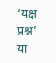‘यक्ष प्रश्न’ या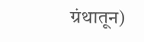ग्रंथातून)